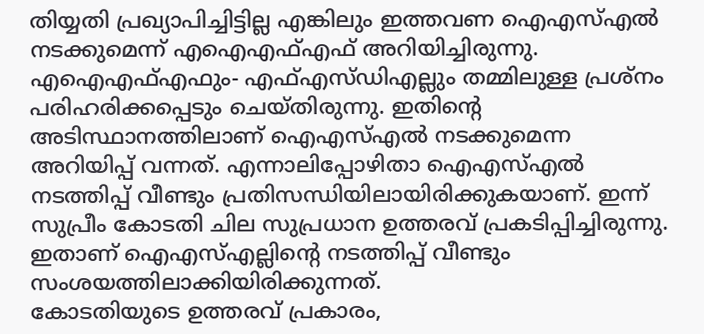തിയ്യതി പ്രഖ്യാപിച്ചിട്ടില്ല എങ്കിലും ഇത്തവണ ഐഎസ്എൽ നടക്കുമെന്ന് എഐഎഫ്എഫ് അറിയിച്ചിരുന്നു. എഐഎഫ്എഫും- എഫ്എസ്ഡിഎല്ലും തമ്മിലുള്ള പ്രശ്നം പരിഹരിക്കപ്പെടും ചെയ്തിരുന്നു. ഇതിന്റെ അടിസ്ഥാനത്തിലാണ് ഐഎസ്എൽ നടക്കുമെന്ന അറിയിപ്പ് വന്നത്. എന്നാലിപ്പോഴിതാ ഐഎസ്എൽ നടത്തിപ്പ് വീണ്ടും പ്രതിസന്ധിയിലായിരിക്കുകയാണ്. ഇന്ന് സുപ്രീം കോടതി ചില സുപ്രധാന ഉത്തരവ് പ്രകടിപ്പിച്ചിരുന്നു. ഇതാണ് ഐഎസ്എല്ലിന്റെ നടത്തിപ്പ് വീണ്ടും സംശയത്തിലാക്കിയിരിക്കുന്നത്.
കോടതിയുടെ ഉത്തരവ് പ്രകാരം,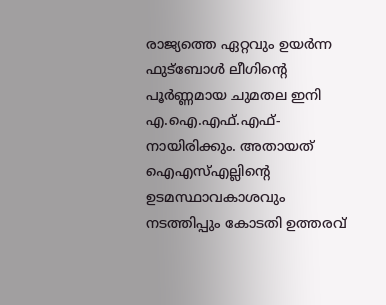രാജ്യത്തെ ഏറ്റവും ഉയർന്ന ഫുട്ബോൾ ലീഗിന്റെ പൂർണ്ണമായ ചുമതല ഇനി എ.ഐ.എഫ്.എഫ്- നായിരിക്കും. അതായത് ഐഎസ്എല്ലിന്റെ ഉടമസ്ഥാവകാശവും നടത്തിപ്പും കോടതി ഉത്തരവ്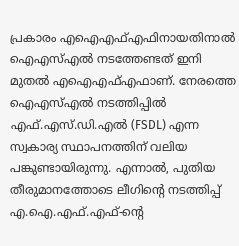പ്രകാരം എഐഎഫ്എഫിനായതിനാൽ ഐഎസ്എൽ നടത്തേണ്ടത് ഇനി മുതൽ എഐഎഫ്എഫാണ്. നേരത്തെ ഐഎസ്എൽ നടത്തിപ്പിൽ എഫ്.എസ്.ഡി.എൽ (FSDL) എന്ന സ്വകാര്യ സ്ഥാപനത്തിന് വലിയ പങ്കുണ്ടായിരുന്നു. എന്നാൽ, പുതിയ തീരുമാനത്തോടെ ലീഗിന്റെ നടത്തിപ്പ് എ.ഐ.എഫ്.എഫ്-ന്റെ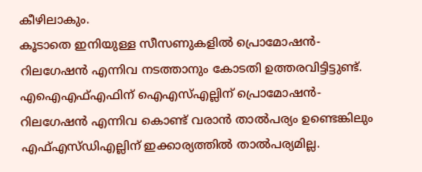കീഴിലാകും.
കൂടാതെ ഇനിയുള്ള സീസണുകളിൽ പ്രൊമോഷൻ- റിലഗേഷൻ എന്നിവ നടത്താനും കോടതി ഉത്തരവിട്ടിട്ടുണ്ട്. എഐഎഫ്എഫിന് ഐഎസ്എല്ലിന് പ്രൊമോഷൻ- റിലഗേഷൻ എന്നിവ കൊണ്ട് വരാൻ താൽപര്യം ഉണ്ടെങ്കിലും എഫ്എസ്ഡിഎല്ലിന് ഇക്കാര്യത്തിൽ താൽപര്യമില്ല.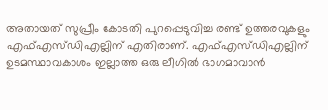അതായത് സുപ്രീം കോടതി പുറപ്പെടുവിച്ച രണ്ട് ഉത്തരവുകളും എഫ്എസ്ഡിഎല്ലിന് എതിരാണ്. എഫ്എസ്ഡിഎല്ലിന് ഉടമസ്ഥാവകാശം ഇല്ലാത്ത ഒരു ലീഗിൽ ഭാഗമാവാൻ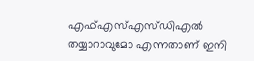എഫ്എസ്എസ്ഡിഎൽ തയ്യാറാവുമോ എന്നതാണ് ഇനി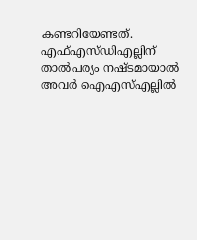കണ്ടറിയേണ്ടത്.
എഫ്എസ്ഡിഎല്ലിന് താൽപര്യം നഷ്ടമായാൽ അവർ ഐഎസ്എല്ലിൽ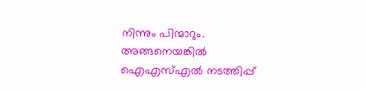നിന്നും പിന്മാറും. അങ്ങനെയങ്കിൽ ഐഎസ്എൽ നടത്തിപ്പ്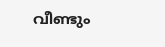വീണ്ടും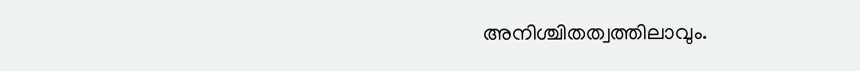അനിശ്ചിതത്വത്തിലാവും.